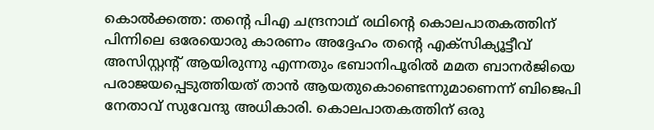കൊൽക്കത്ത: തന്റെ പിഎ ചന്ദ്രനാഥ് രഥിന്റെ കൊലപാതകത്തിന് പിന്നിലെ ഒരേയൊരു കാരണം അദ്ദേഹം തന്റെ എക്സിക്യൂട്ടീവ് അസിസ്റ്റന്റ് ആയിരുന്നു എന്നതും ഭബാനിപൂരിൽ മമത ബാനർജിയെ പരാജയപ്പെടുത്തിയത് താൻ ആയതുകൊണ്ടെന്നുമാണെന്ന് ബിജെപി നേതാവ് സുവേന്ദു അധികാരി. കൊലപാതകത്തിന് ഒരു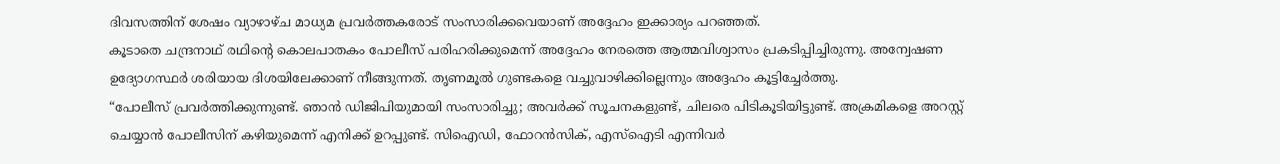ദിവസത്തിന് ശേഷം വ്യാഴാഴ്ച മാധ്യമ പ്രവർത്തകരോട് സംസാരിക്കവെയാണ് അദ്ദേഹം ഇക്കാര്യം പറഞ്ഞത്.
കൂടാതെ ചന്ദ്രനാഥ് രഥിന്റെ കൊലപാതകം പോലീസ് പരിഹരിക്കുമെന്ന് അദ്ദേഹം നേരത്തെ ആത്മവിശ്വാസം പ്രകടിപ്പിച്ചിരുന്നു. അന്വേഷണ ഉദ്യോഗസ്ഥർ ശരിയായ ദിശയിലേക്കാണ് നീങ്ങുന്നത്. തൃണമൂൽ ഗുണ്ടകളെ വച്ചുവാഴിക്കില്ലെന്നും അദ്ദേഹം കൂട്ടിച്ചേർത്തു.
“പോലീസ് പ്രവർത്തിക്കുന്നുണ്ട്. ഞാൻ ഡിജിപിയുമായി സംസാരിച്ചു; അവർക്ക് സൂചനകളുണ്ട്, ചിലരെ പിടികൂടിയിട്ടുണ്ട്. അക്രമികളെ അറസ്റ്റ് ചെയ്യാൻ പോലീസിന് കഴിയുമെന്ന് എനിക്ക് ഉറപ്പുണ്ട്. സിഐഡി, ഫോറൻസിക്, എസ്ഐടി എന്നിവർ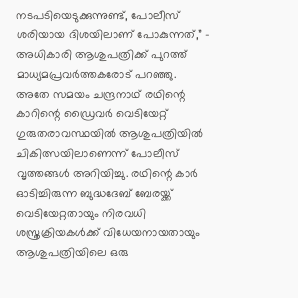നടപടിയെടുക്കുന്നുണ്ട്, പോലീസ് ശരിയായ ദിശയിലാണ് പോകുന്നത്,” – അധികാരി ആശുപത്രിക്ക് പുറത്ത് മാധ്യമപ്രവർത്തകരോട് പറഞ്ഞു.
അതേ സമയം ചന്ദ്രനാഥ് രഥിന്റെ കാറിന്റെ ഡ്രൈവർ വെടിയേറ്റ് ഗുരുതരാവസ്ഥയിൽ ആശുപത്രിയിൽ ചികിത്സയിലാണെന്ന് പോലീസ് വൃത്തങ്ങൾ അറിയിച്ചു. രഥിന്റെ കാർ ഓടിച്ചിരുന്ന ബുദ്ധദേബ് ബേരയ്ക്ക് വെടിയേറ്റതായും നിരവധി ശസ്ത്രക്രിയകൾക്ക് വിധേയനായതായും ആശുപത്രിയിലെ ഒരു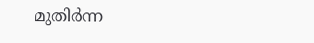മുതിർന്ന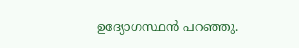ഉദ്യോഗസ്ഥൻ പറഞ്ഞു.